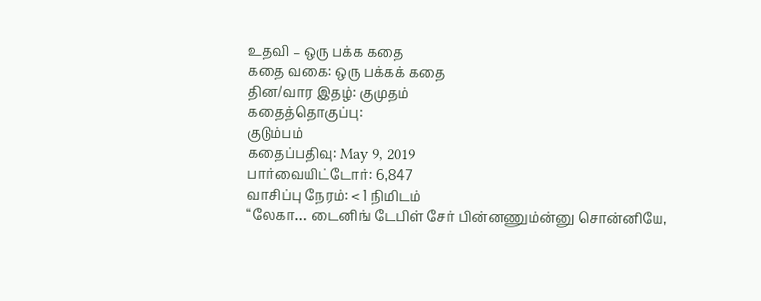உதவி – ஒரு பக்க கதை
கதை வகை: ஒரு பக்கக் கதை
தின/வார இதழ்: குமுதம்
கதைத்தொகுப்பு:
குடும்பம்
கதைப்பதிவு: May 9, 2019
பார்வையிட்டோர்: 6,847
வாசிப்பு நேரம்: < 1 நிமிடம்
“லேகா… டைனிங் டேபிள் சேர் பின்னணும்ன்னு சொன்னியே,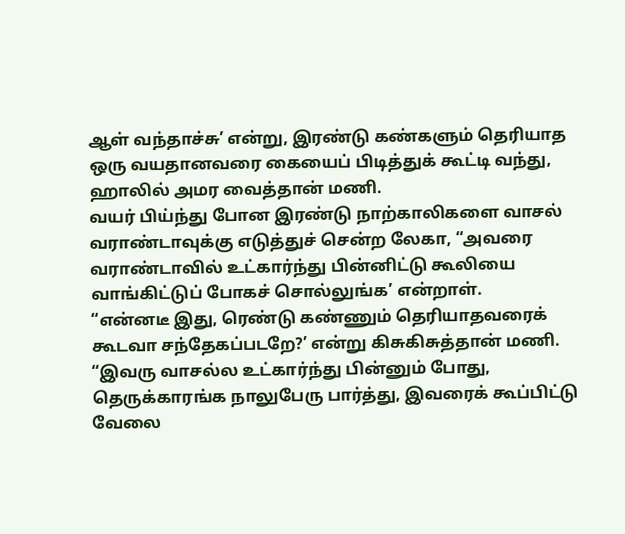ஆள் வந்தாச்சு’ என்று, இரண்டு கண்களும் தெரியாத ஒரு வயதானவரை கையைப் பிடித்துக் கூட்டி வந்து, ஹாலில் அமர வைத்தான் மணி.
வயர் பிய்ந்து போன இரண்டு நாற்காலிகளை வாசல் வராண்டாவுக்கு எடுத்துச் சென்ற லேகா, “அவரை வராண்டாவில் உட்கார்ந்து பின்னிட்டு கூலியை வாங்கிட்டுப் போகச் சொல்லுங்க’ என்றாள்.
“என்னடீ இது, ரெண்டு கண்ணும் தெரியாதவரைக் கூடவா சந்தேகப்படறே?’ என்று கிசுகிசுத்தான் மணி.
“இவரு வாசல்ல உட்கார்ந்து பின்னும் போது, தெருக்காரங்க நாலுபேரு பார்த்து, இவரைக் கூப்பிட்டு வேலை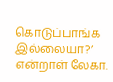கொடுப்பாங்க இல்லையா?’ என்றாள் லேகா.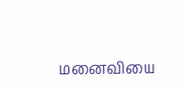மனைவியை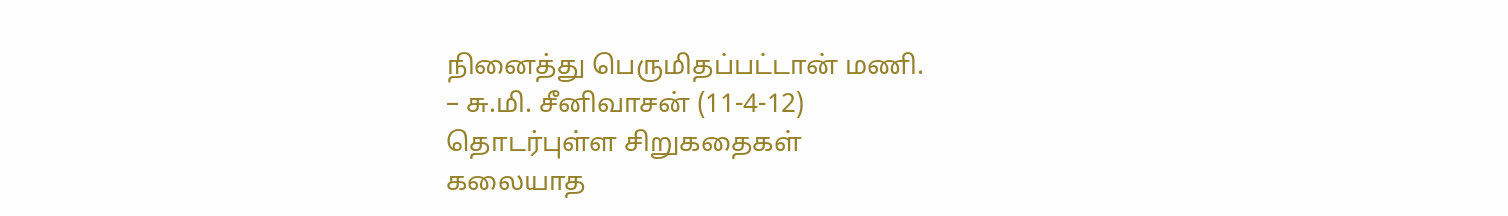நினைத்து பெருமிதப்பட்டான் மணி.
– சு.மி. சீனிவாசன் (11-4-12)
தொடர்புள்ள சிறுகதைகள்
கலையாத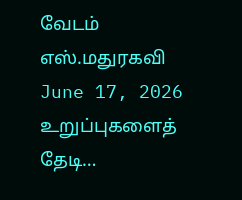வேடம்
எஸ்.மதுரகவி
June 17, 2026
உறுப்புகளைத் தேடி…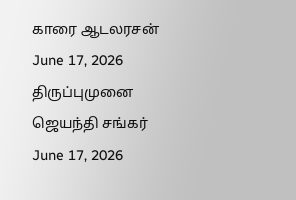காரை ஆடலரசன்
June 17, 2026
திருப்புமுனை
ஜெயந்தி சங்கர்
June 17, 2026